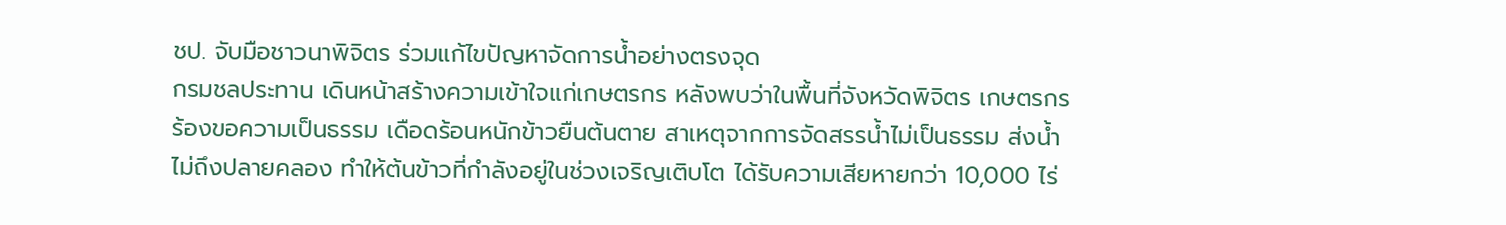ชป. จับมือชาวนาพิจิตร ร่วมแก้ไขปัญหาจัดการน้ำอย่างตรงจุด
กรมชลประทาน เดินหน้าสร้างความเข้าใจแก่เกษตรกร หลังพบว่าในพื้นที่จังหวัดพิจิตร เกษตรกรร้องขอความเป็นธรรม เดือดร้อนหนักข้าวยืนต้นตาย สาเหตุจากการจัดสรรน้ำไม่เป็นธรรม ส่งน้ำไม่ถึงปลายคลอง ทำให้ต้นข้าวที่กำลังอยู่ในช่วงเจริญเติบโต ได้รับความเสียหายกว่า 10,000 ไร่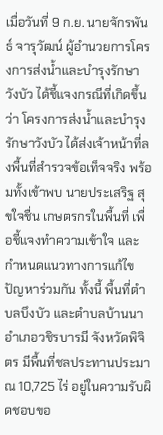เมื่อวันที่ 9 ก.ย. นายจักรพันธ์ จารุวัฒน์ ผู้อำนวยการโครงการส่งน้ำและบำรุงรักษาวังบัว ได้ชี้แจงกรณีที่เกิดขึ้นว่า โครงการส่งน้ำและบำรุงรักษาวังบัว ได้ส่งเจ้าหน้าที่ลงพื้นที่สำรวจข้อเท็จจริง พร้อมทั้งเข้าพบ นายประเสริฐ สุขใจชื่น เกษตรกรในพื้นที่ เพื่อชี้แจงทำความเข้าใจ และกำหนดแนวทางการแก้ไขปัญหาร่วมกัน ทั้งนี้ พื้นที่ตำบลบึงบัว และตำบลบ้านนา อำเภอวชิรบารมี จังหวัดพิจิตร มีพื้นที่ชลประทานประมาณ 10,725 ไร่ อยู่ในความรับผิดชอบขอ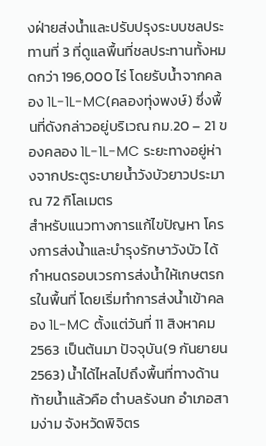งฝ่ายส่งน้ำและปรับปรุงระบบชลประทานที่ 3 ที่ดูแลพื้นที่ชลประทานทั้งหมดกว่า 196,000 ไร่ โดยรับน้ำจากคลอง 1L-1L-MC(คลองทุ่งพงษ์) ซึ่งพื้นที่ดังกล่าวอยู่บริเวณ กม.20 – 21 ของคลอง 1L-1L-MC ระยะทางอยู่ห่างจากประตูระบายน้ำวังบัวยาวประมาณ 72 กิโลเมตร
สำหรับแนวทางการแก้ไขปัญหา โครงการส่งน้ำและบำรุงรักษาวังบัว ได้กำหนดรอบเวรการส่งน้ำให้เกษตรกรในพื้นที่ โดยเริ่มทำการส่งน้ำเข้าคลอง 1L-MC ตั้งแต่วันที่ 11 สิงหาคม 2563 เป็นต้นมา ปัจจุบัน(9 กันยายน 2563) น้ำได้ไหลไปถึงพื้นที่ทางด้านท้ายน้ำแล้วคือ ตำบลรังนก อำเภอสามง่าม จังหวัดพิจิตร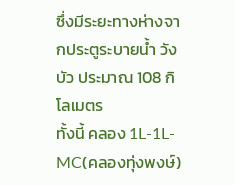ซึ่งมีระยะทางห่างจากประตูระบายน้ำ วังบัว ประมาณ 108 กิโลเมตร
ทั้งนี้ คลอง 1L-1L-MC(คลองทุ่งพงษ์)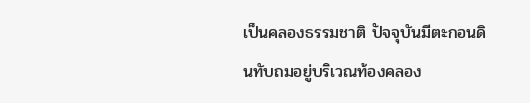เป็นคลองธรรมชาติ ปัจจุบันมีตะกอนดินทับถมอยู่บริเวณท้องคลอง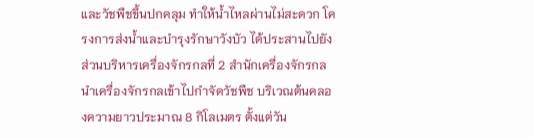และวัชพืชขึ้นปกคลุม ทำให้น้ำไหลผ่านไม่สะดวก โครงการส่งน้ำและบำรุงรักษาวังบัว ได้ประสานไปยังส่วนบริหารเครื่องจักรกลที่ 2 สำนักเครื่องจักรกล นำเครื่องจักรกลเข้าไปกำจัดวัชพืช บริเวณต้นคลองความยาวประมาณ 8 กิโลเมตร ตั้งแต่วัน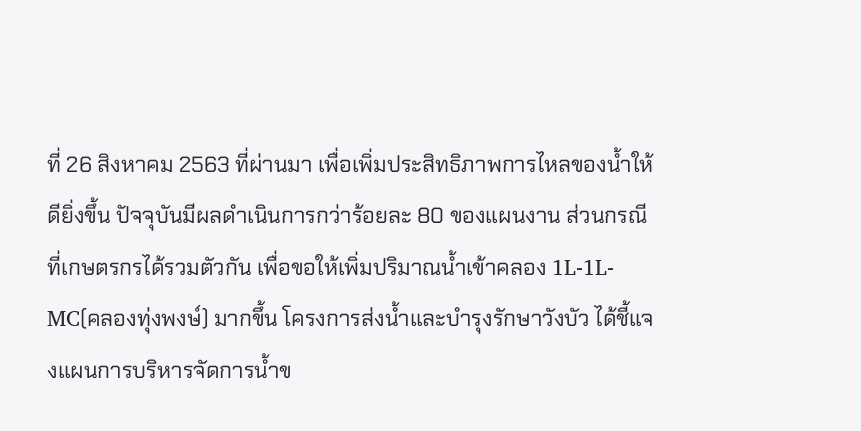ที่ 26 สิงหาคม 2563 ที่ผ่านมา เพื่อเพิ่มประสิทธิภาพการไหลของน้ำให้ดียิ่งขึ้น ปัจจุบันมีผลดำเนินการกว่าร้อยละ 80 ของแผนงาน ส่วนกรณีที่เกษตรกรได้รวมตัวกัน เพื่อขอให้เพิ่มปริมาณน้ำเข้าคลอง 1L-1L-MC(คลองทุ่งพงษ์) มากขึ้น โครงการส่งน้ำและบำรุงรักษาวังบัว ได้ชี้แจงแผนการบริหารจัดการน้ำข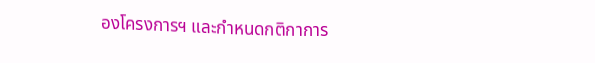องโครงการฯ และกำหนดกติกาการ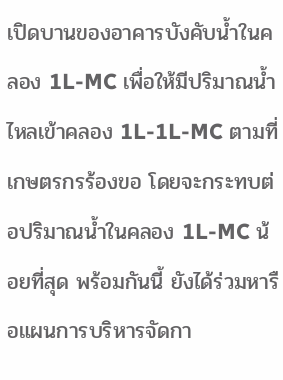เปิดบานของอาคารบังคับน้ำในคลอง 1L-MC เพื่อให้มีปริมาณน้ำไหลเข้าคลอง 1L-1L-MC ตามที่เกษตรกรร้องขอ โดยจะกระทบต่อปริมาณน้ำในคลอง 1L-MC น้อยที่สุด พร้อมกันนี้ ยังได้ร่วมหารือแผนการบริหารจัดกา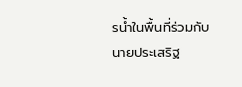รน้ำในพื้นที่ร่วมกับ นายประเสริฐ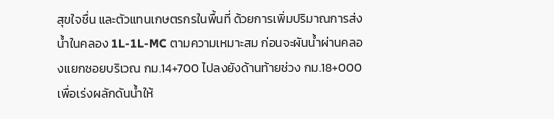สุขใจชื่น และตัวแทนเกษตรกรในพื้นที่ ด้วยการเพิ่มปริมาณการส่งน้ำในคลอง 1L-1L-MC ตามความเหมาะสม ก่อนจะผันน้ำผ่านคลองแยกซอยบริเวณ กม.14+700 ไปลงยังด้านท้ายช่วง กม.18+000 เพื่อเร่งผลักดันน้ำให้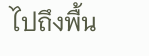ไปถึงพื้น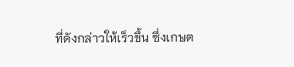ที่ดังกล่าวให้เร็วขึ้น ซึ่งเกษต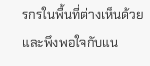รกรในพื้นที่ต่างเห็นด้วยและพึงพอใจกับแน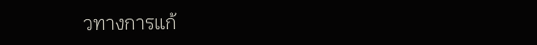วทางการแก้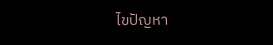ไขปัญหา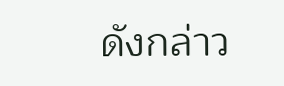ดังกล่าว